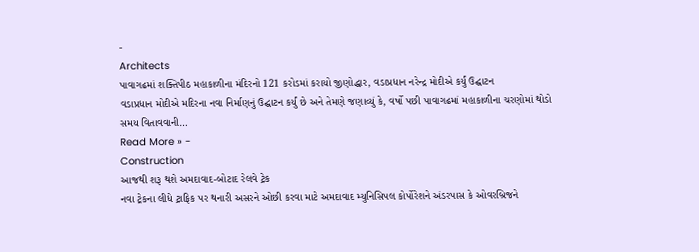-
Architects
પાવાગઢમાં શક્તિપીઠ મહાકાળીના મંદિરનો 121 કરોડમાં કરાયો જીણોદ્ધાર, વડાપ્રધાન નરેન્દ્ર મોદીએ કર્યું ઉદ્ઘાટન
વડાપ્રધાન મોદીએ મદિરના નવા નિર્માણનું ઉદ્ઘાટન કર્યું છે અને તેમણે જણાવ્યું કે, વર્ષો પછી પાવાગઢમાં મહાકાળીના ચરણોમાં થોડો સમય વિતાવવાની…
Read More » -
Construction
આજથી શરૂ થશે અમદાવાદ-બોટાદ રેલવે ટ્રેક
નવા ટ્રેકના લીધે ટ્રાફિક પર થનારી અસરને ઓછી કરવા માટે અમદાવાદ મ્યુનિસિપલ કોર્પોરેશને અંડરપાસ કે ઓવરબ્રિજને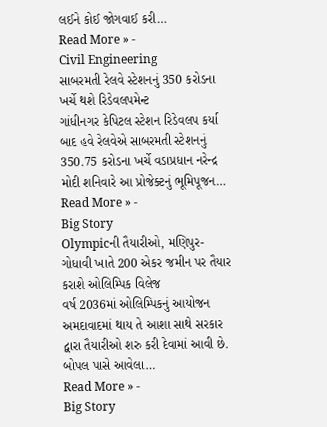લઈને કોઈ જોગવાઈ કરી…
Read More » -
Civil Engineering
સાબરમતી રેલવે સ્ટેશનનું 350 કરોડના ખર્ચે થશે રિડેવલપમેન્ટ
ગાંધીનગર કેપિટલ સ્ટેશન રિડેવલપ કર્યા બાદ હવે રેલવેએ સાબરમતી સ્ટેશનનું 350.75 કરોડના ખર્ચે વડાપ્રધાન નરેન્દ્ર મોદી શનિવારે આ પ્રોજેક્ટનું ભૂમિપૂજન…
Read More » -
Big Story
Olympicની તૈયારીઓ, મણિપુર-ગોધાવી ખાતે 200 એકર જમીન પર તૈયાર કરાશે ઓલિમ્પિક વિલેજ
વર્ષ 2036માં ઓલિમ્પિકનું આયોજન અમદાવાદમાં થાય તે આશા સાથે સરકાર દ્વારા તૈયારીઓ શરુ કરી દેવામાં આવી છે. બોપલ પાસે આવેલા…
Read More » -
Big Story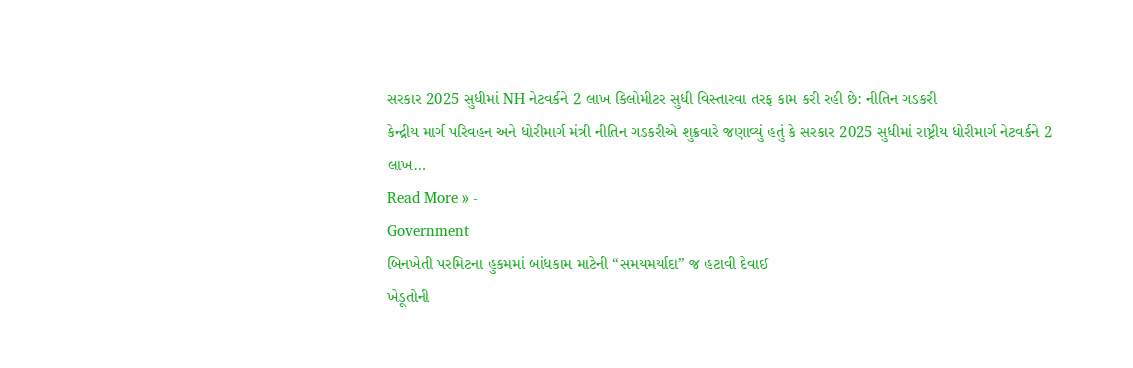સરકાર 2025 સુધીમાં NH નેટવર્કને 2 લાખ કિલોમીટર સુધી વિસ્તારવા તરફ કામ કરી રહી છે: નીતિન ગડકરી
કેન્દ્રીય માર્ગ પરિવહન અને ધોરીમાર્ગ મંત્રી નીતિન ગડકરીએ શુક્રવારે જણાવ્યું હતું કે સરકાર 2025 સુધીમાં રાષ્ટ્રીય ધોરીમાર્ગ નેટવર્કને 2 લાખ…
Read More » -
Government
બિનખેતી પરમિટના હુકમમાં બાંધકામ માટેની “સમયમર્યાદા” જ હટાવી દેવાઈ
ખેડૂતોની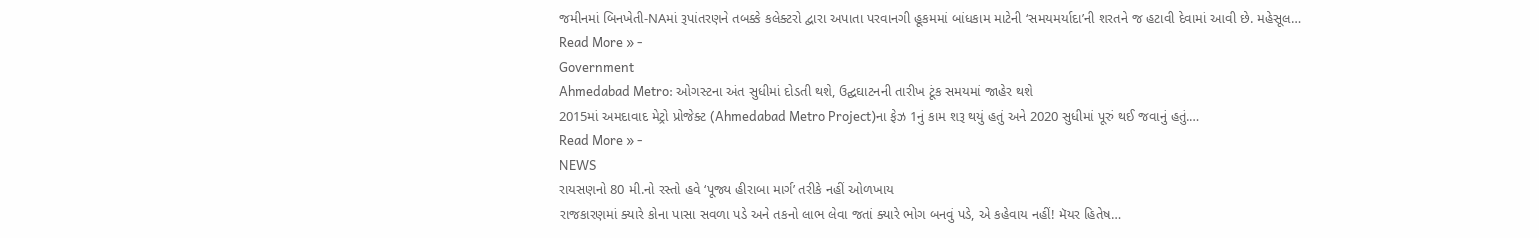જમીનમાં બિનખેતી-NAમાં રૂપાંતરણને તબક્કે કલેક્ટરો દ્વારા અપાતા પરવાનગી હૂકમમાં બાંધકામ માટેની ‘સમયમર્યાદા’ની શરતને જ હટાવી દેવામાં આવી છે. મહેસૂલ…
Read More » -
Government
Ahmedabad Metro: ઓગસ્ટના અંત સુધીમાં દોડતી થશે, ઉદ્ઘઘાટનની તારીખ ટૂંક સમયમાં જાહેર થશે
2015માં અમદાવાદ મેટ્રો પ્રોજેક્ટ (Ahmedabad Metro Project)ના ફેઝ 1નું કામ શરૂ થયું હતું અને 2020 સુધીમાં પૂરું થઈ જવાનું હતું.…
Read More » -
NEWS
રાયસણનો 80 મી.નો રસ્તો હવે ‘પૂજ્ય હીરાબા માર્ગ’ તરીકે નહીં ઓળખાય
રાજકારણમાં ક્યારે કોના પાસા સવળા પડે અને તકનો લાભ લેવા જતાં ક્યારે ભોગ બનવું પડે, એ કહેવાય નહીં! મૅયર હિતેષ…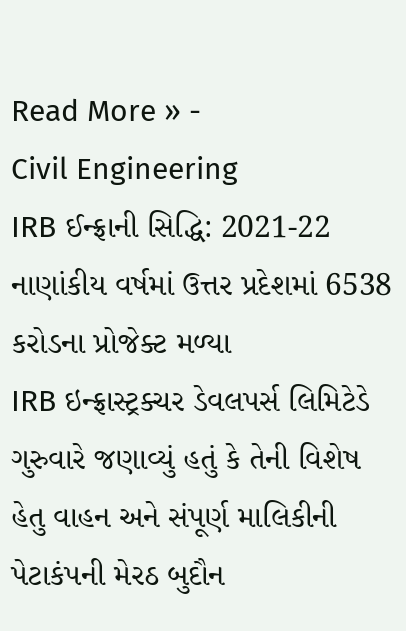Read More » -
Civil Engineering
IRB ઈન્ફ્રાની સિદ્ધિ: 2021-22 નાણાંકીય વર્ષમાં ઉત્તર પ્રદેશમાં 6538 કરોડના પ્રોજેક્ટ મળ્યા
IRB ઇન્ફ્રાસ્ટ્રક્ચર ડેવલપર્સ લિમિટેડે ગુરુવારે જણાવ્યું હતું કે તેની વિશેષ હેતુ વાહન અને સંપૂર્ણ માલિકીની પેટાકંપની મેરઠ બુદૌન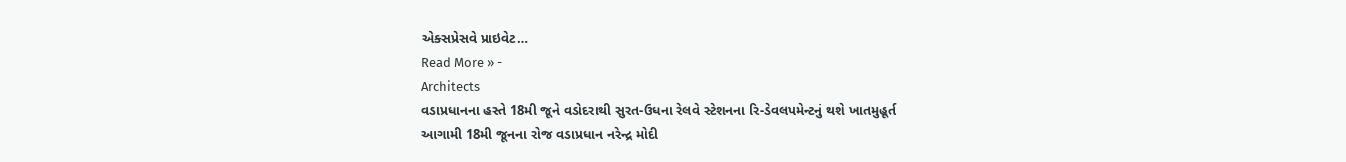એક્સપ્રેસવે પ્રાઇવેટ…
Read More » -
Architects
વડાપ્રધાનના હસ્તે 18મી જૂને વડોદરાથી સુરત-ઉધના રેલવે સ્ટેશનના રિ-ડેવલપમેન્ટનું થશે ખાતમુહૂર્ત
આગામી 18મી જૂનના રોજ વડાપ્રધાન નરેન્દ્ર મોદી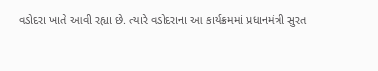વડોદરા ખાતે આવી રહ્યા છે. ત્યારે વડોદરાના આ કાર્યક્રમમાં પ્રધાનમંત્રી સુરત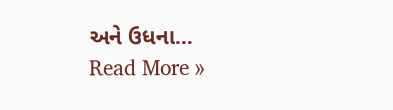અને ઉધના…
Read More »